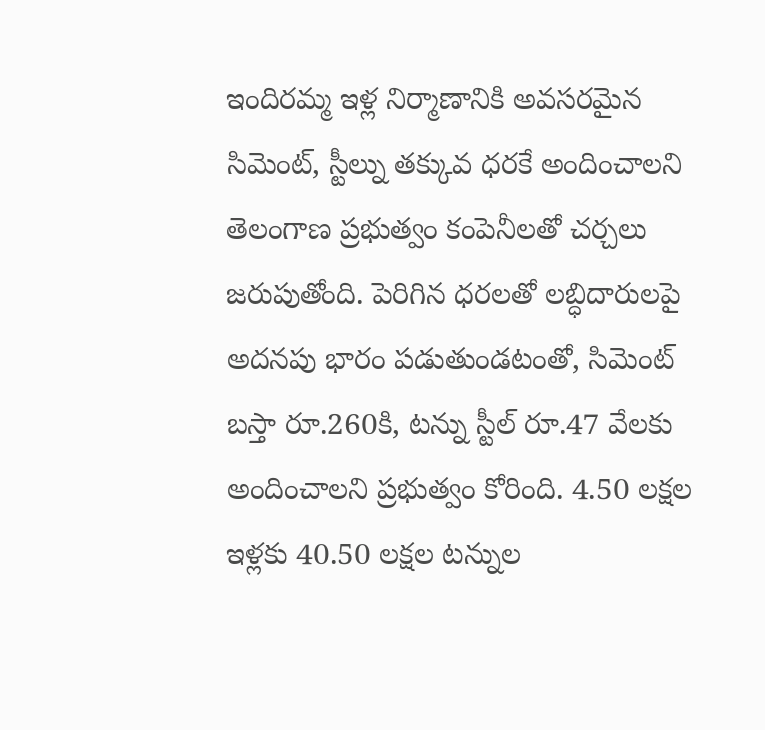ఇందిరమ్మ ఇళ్ల నిర్మాణానికి అవసరమైన సిమెంట్, స్టీల్ను తక్కువ ధరకే అందించాలని తెలంగాణ ప్రభుత్వం కంపెనీలతో చర్చలు జరుపుతోంది. పెరిగిన ధరలతో లబ్ధిదారులపై అదనపు భారం పడుతుండటంతో, సిమెంట్ బస్తా రూ.260కి, టన్ను స్టీల్ రూ.47 వేలకు అందించాలని ప్రభుత్వం కోరింది. 4.50 లక్షల ఇళ్లకు 40.50 లక్షల టన్నుల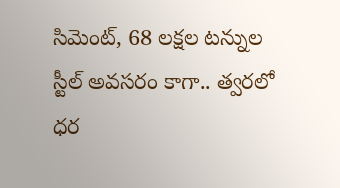సిమెంట్, 68 లక్షల టన్నుల స్టీల్ అవసరం కాగా.. త్వరలో ధర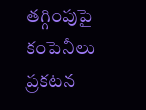తగ్గింపుపై కంపెనీలు ప్రకటన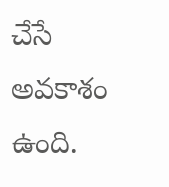చేసే అవకాశం ఉంది.